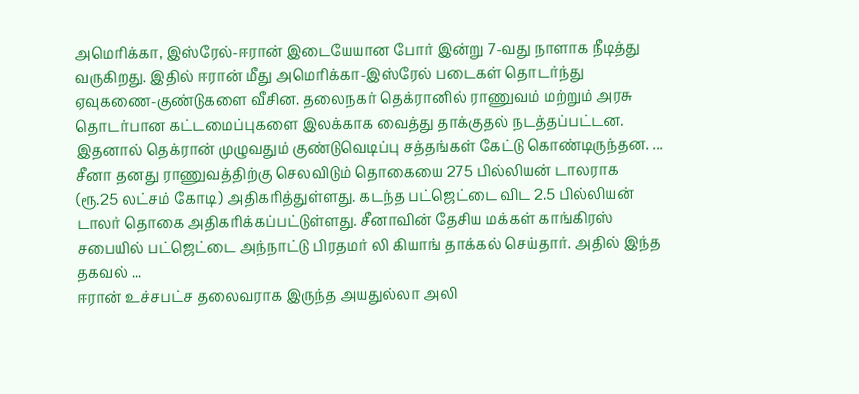அமெரிக்கா, இஸ்ரேல்-ஈரான் இடையேயான போர் இன்று 7-வது நாளாக நீடித்து வருகிறது. இதில் ஈரான் மீது அமெரிக்கா-இஸ்ரேல் படைகள் தொடர்ந்து ஏவுகணை-குண்டுகளை வீசின. தலைநகர் தெக்ரானில் ராணுவம் மற்றும் அரசு தொடர்பான கட்டமைப்புகளை இலக்காக வைத்து தாக்குதல் நடத்தப்பட்டன. இதனால் தெக்ரான் முழுவதும் குண்டுவெடிப்பு சத்தங்கள் கேட்டு கொண்டிருந்தன. ...
சீனா தனது ராணுவத்திற்கு செலவிடும் தொகையை 275 பில்லியன் டாலராக (ரூ.25 லட்சம் கோடி) அதிகரித்துள்ளது. கடந்த பட்ஜெட்டை விட 2.5 பில்லியன் டாலர் தொகை அதிகரிக்கப்பட்டுள்ளது. சீனாவின் தேசிய மக்கள் காங்கிரஸ் சபையில் பட்ஜெட்டை அந்நாட்டு பிரதமர் லி கியாங் தாக்கல் செய்தார். அதில் இந்த தகவல் ...
ஈரான் உச்சபட்ச தலைவராக இருந்த அயதுல்லா அலி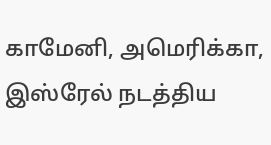காமேனி, அமெரிக்கா, இஸ்ரேல் நடத்திய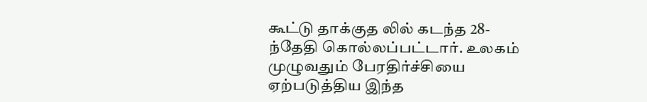கூட்டு தாக்குத லில் கடந்த 28-ந்தேதி கொல்லப்பட்டார். உலகம் முழுவதும் பேரதிர்ச்சியை ஏற்படுத்திய இந்த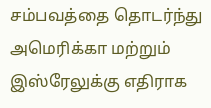சம்பவத்தை தொடர்ந்து அமெரிக்கா மற்றும் இஸ்ரேலுக்கு எதிராக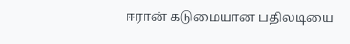ஈரான் கடுமையான பதிலடியை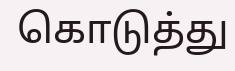கொடுத்து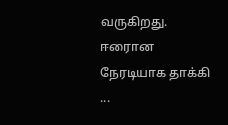வருகிறது. ஈரைான நேரடியாக தாக்கி ...